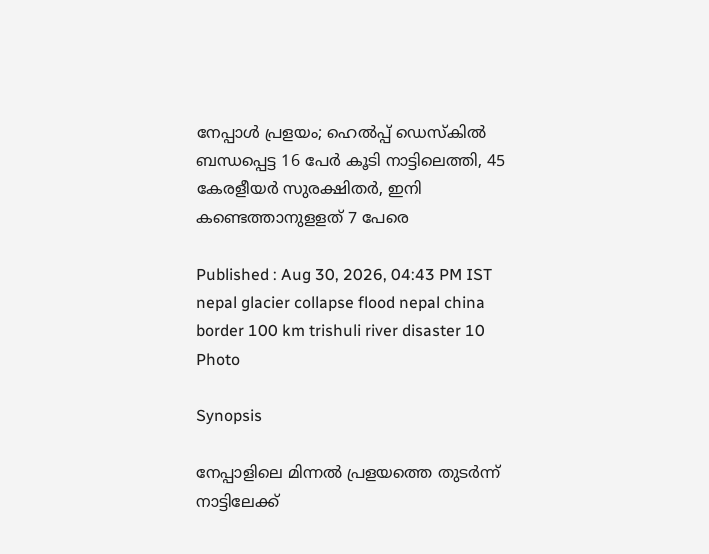നേപ്പാള്‍ പ്രളയം; ഹെല്‍പ്പ് ഡെസ്കില്‍ ബന്ധപ്പെട്ട 16 പേര്‍ കൂടി നാട്ടിലെത്തി, 45 കേരളീയർ സുരക്ഷിതർ, ഇനി കണ്ടെത്താനുളളത് 7 പേരെ

Published : Aug 30, 2026, 04:43 PM IST
nepal glacier collapse flood nepal china border 100 km trishuli river disaster 10 Photo

Synopsis

നേപ്പാളിലെ മിന്നൽ പ്രളയത്തെ തുടർന്ന് നാട്ടിലേക്ക്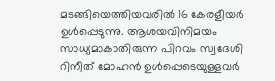മടങ്ങിയെത്തിയവരിൽ 16 കേരളീയർ ഉൾപ്പെടുന്നു. ആശയവിനിമയം സാധ്യമാകാതിരുന്ന പിറവം സ്വദേശി റിനീത് മോഹൻ ഉൾപ്പെടെയുള്ളവർ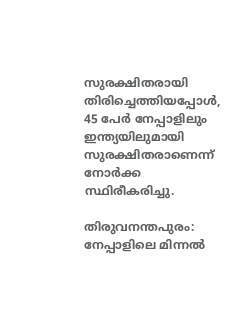സുരക്ഷിതരായി തിരിച്ചെത്തിയപ്പോൾ, 45 പേർ നേപ്പാളിലും ഇന്ത്യയിലുമായി സുരക്ഷിതരാണെന്ന് നോർക്ക സ്ഥിരീകരിച്ചു.

തിരുവനന്തപുരം: നേപ്പാളിലെ മിന്നല്‍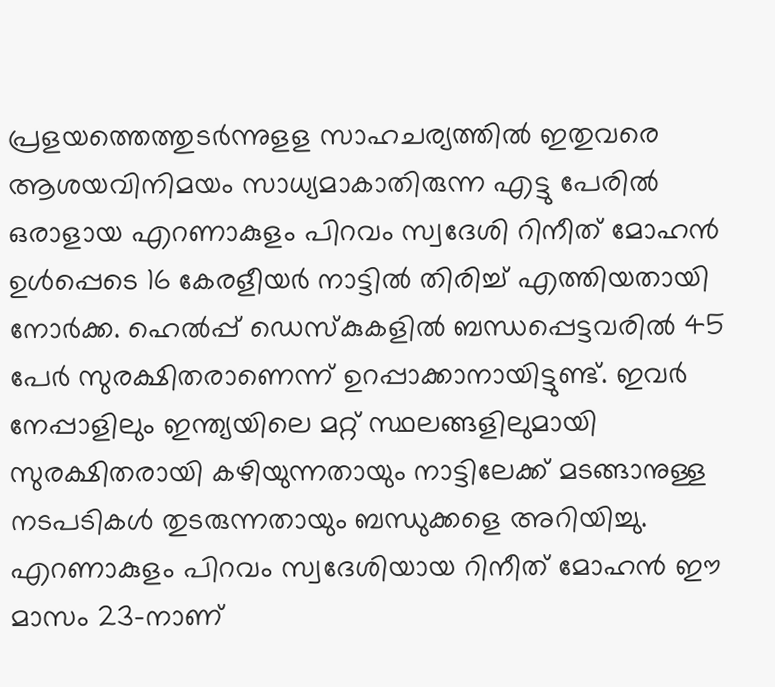പ്രളയത്തെത്തുടര്‍ന്നുളള സാഹചര്യത്തില്‍ ഇതുവരെ ആശയവിനിമയം സാധ്യമാകാതിരുന്ന എട്ടു പേരില്‍ ഒരാളായ എറണാകുളം പിറവം സ്വദേശി റിനീത് മോഹൻ ഉൾപ്പെടെ 16 കേരളീയർ നാട്ടിൽ തിരിച്ച് എത്തിയതായി നോർക്ക. ഹെല്‍പ്പ് ഡെസ്കുകളില്‍ ബന്ധപ്പെട്ടവരില്‍ 45 പേര്‍ സുരക്ഷിതരാണെന്ന് ഉറപ്പാക്കാനായിട്ടുണ്ട്. ഇവര്‍ നേപ്പാളിലും ഇന്ത്യയിലെ മറ്റ് സ്ഥലങ്ങളിലുമായി സുരക്ഷിതരായി കഴിയുന്നതായും നാട്ടിലേക്ക് മടങ്ങാനുള്ള നടപടികൾ തുടരുന്നതായും ബന്ധുക്കളെ അറിയിച്ചു. എറണാകുളം പിറവം സ്വദേശിയായ റിനീത് മോഹൻ ഈ മാസം 23-നാണ്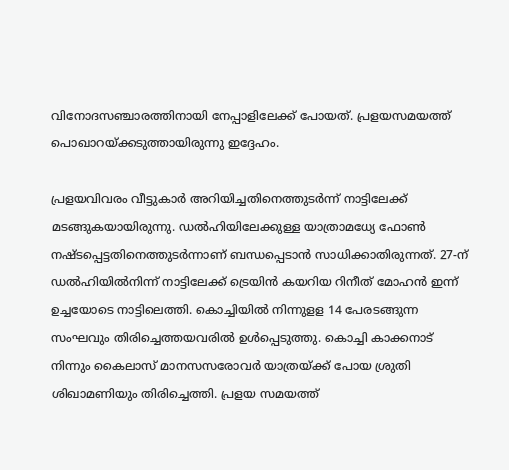വിനോദസഞ്ചാരത്തിനായി നേപ്പാളിലേക്ക് പോയത്. പ്രളയസമയത്ത് പൊഖാറയ്ക്കടുത്തായിരുന്നു ഇദ്ദേഹം.

പ്രളയവിവരം വീട്ടുകാർ അറിയിച്ചതിനെത്തുടർന്ന് നാട്ടിലേക്ക് മടങ്ങുകയായിരുന്നു. ഡൽഹിയിലേക്കുള്ള യാത്രാമധ്യേ ഫോൺ നഷ്ടപ്പെട്ടതിനെത്തുടർന്നാണ് ബന്ധപ്പെടാൻ സാധിക്കാതിരുന്നത്. 27-ന് ഡൽഹിയിൽനിന്ന് നാട്ടിലേക്ക് ട്രെയിൻ കയറിയ റിനീത് മോഹൻ ഇന്ന് ഉച്ചയോടെ നാട്ടിലെത്തി. കൊച്ചിയില്‍ നിന്നുളള 14 പേരടങ്ങുന്ന സംഘവും തിരിച്ചെത്തയവരില്‍ ഉള്‍പ്പെടുത്തു. കൊച്ചി കാക്കനാട് നിന്നും കൈലാസ് മാനസസരോവർ യാത്രയ്ക്ക് പോയ ശ്രുതി ശിഖാമണിയും തിരിച്ചെത്തി. പ്രളയ സമയത്ത്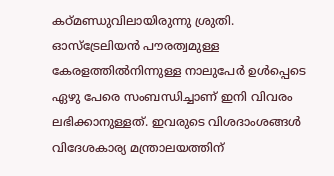കഠ്മണ്ഡുവിലായിരുന്നു ശ്രുതി. ഓസ്ട്രേലിയൻ പൗരത്വമുള്ള കേരളത്തിൽനിന്നുള്ള നാലുപേർ ഉൾപ്പെടെ ഏഴു പേരെ സംബന്ധിച്ചാണ് ഇനി വിവരം ലഭിക്കാനുള്ളത്. ഇവരുടെ വിശദാംശങ്ങൾ വിദേശകാര്യ മന്ത്രാലയത്തിന്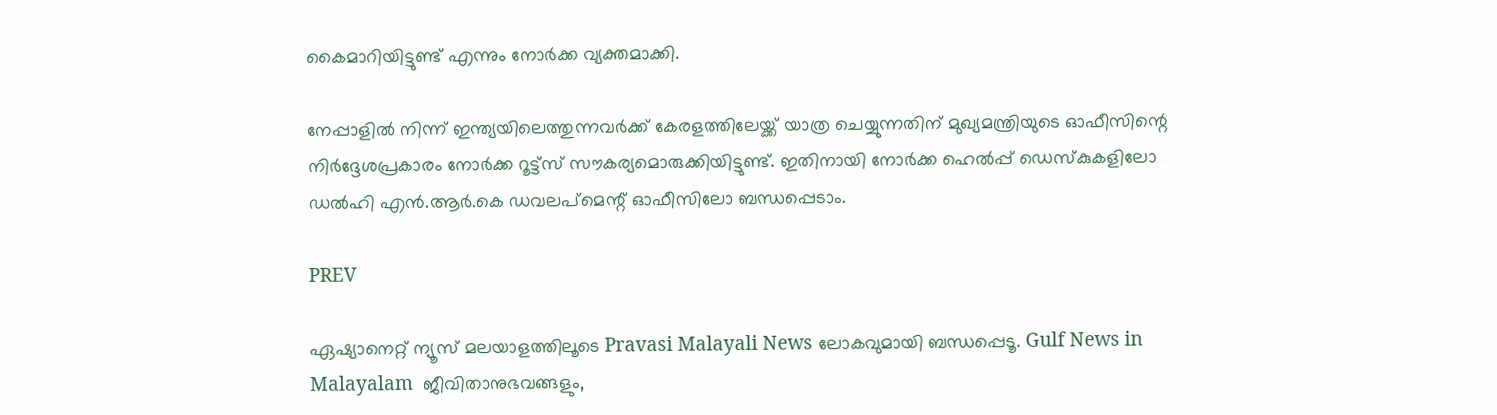കൈമാറിയിട്ടുണ്ട് എന്നും നോർക്ക വ്യക്തമാക്കി.

നേപ്പാളിൽ നിന്ന് ഇന്ത്യയിലെത്തുന്നവർക്ക് കേരളത്തിലേയ്ക്ക് യാത്ര ചെയ്യുന്നതിന് മുഖ്യമന്ത്രിയുടെ ഓഫീസിന്റെ നിര്‍ദ്ദേശപ്രകാരം നോർക്ക റൂട്ട്സ് സൗകര്യമൊരുക്കിയിട്ടുണ്ട്. ഇതിനായി നോര്‍ക്ക ഹെല്‍പ്പ് ഡെസ്കുകളിലോ ഡല്‍ഹി എന്‍.ആര്‍.കെ ഡവലപ്മെന്റ് ഓഫീസിലോ ബന്ധപ്പെടാം.

PREV

ഏഷ്യാനെറ്റ് ന്യൂസ് മലയാളത്തിലൂടെ Pravasi Malayali News ലോകവുമായി ബന്ധപ്പെടൂ. Gulf News in Malayalam  ജീവിതാനുഭവങ്ങളും,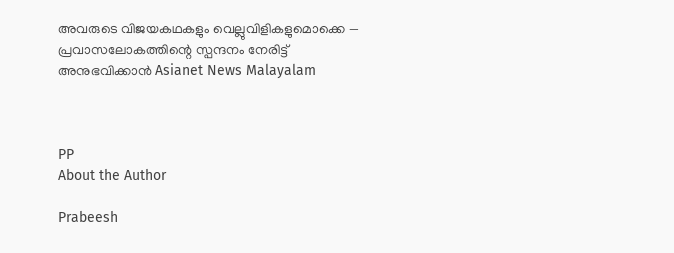അവരുടെ വിജയകഥകളും വെല്ലുവിളികളുമൊക്കെ — പ്രവാസലോകത്തിന്റെ സ്പന്ദനം നേരിട്ട് അനുഭവിക്കാൻ Asianet News Malayalam



PP
About the Author

Prabeesh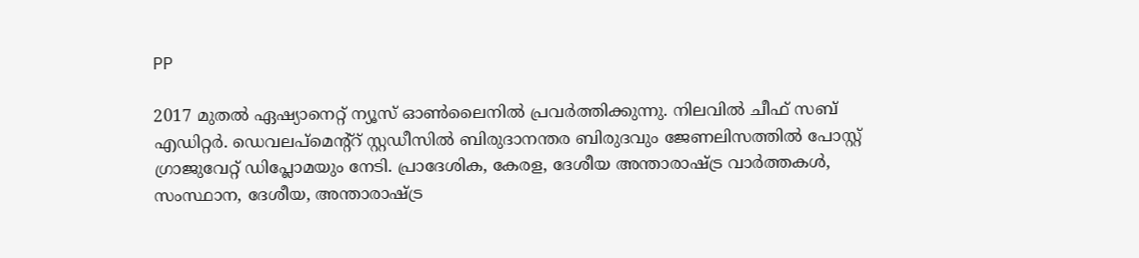PP

2017 മുതല്‍ ഏഷ്യാനെറ്റ് ന്യൂസ് ഓണ്‍ലൈനില്‍ പ്രവര്‍ത്തിക്കുന്നു. നിലവില്‍ ചീഫ് സബ് എഡിറ്റര്‍. ഡെവലപ്മെന്റ്റ് സ്റ്റഡീസിൽ ബിരുദാനന്തര ബിരുദവും ജേണലിസത്തില്‍ പോസ്റ്റ് ഗ്രാജുവേറ്റ് ഡിപ്ലോമയും നേടി. പ്രാദേശിക, കേരള, ദേശീയ അന്താരാഷ്ട്ര വാർത്തകൾ, സംസ്ഥാന, ദേശീയ, അന്താരാഷ്ട്ര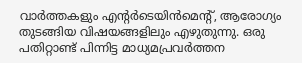വാര്‍ത്തകളും എന്റര്‍ടെയിന്‍മെന്റ്, ആരോഗ്യം തുടങ്ങിയ വിഷയങ്ങളിലും എഴുതുന്നു. ഒരു പതിറ്റാണ്ട് പിന്നിട്ട മാധ്യമപ്രവര്‍ത്തന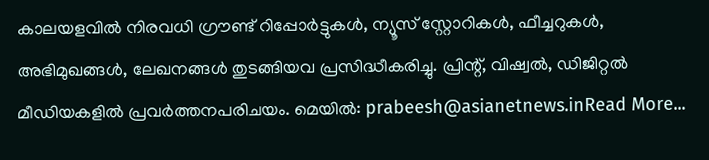കാലയളവില്‍ നിരവധി ഗ്രൗണ്ട് റിപ്പോര്‍ട്ടുകള്‍, ന്യൂസ് സ്റ്റോറികള്‍, ഫീച്ചറുകള്‍, അഭിമുഖങ്ങള്‍, ലേഖനങ്ങള്‍ തുടങ്ങിയവ പ്രസിദ്ധീകരിച്ചു. പ്രിന്റ്, വിഷ്വല്‍, ഡിജിറ്റല്‍ മീഡിയകളില്‍ പ്രവര്‍ത്തനപരിചയം. മെയില്‍: prabeesh@asianetnews.inRead More...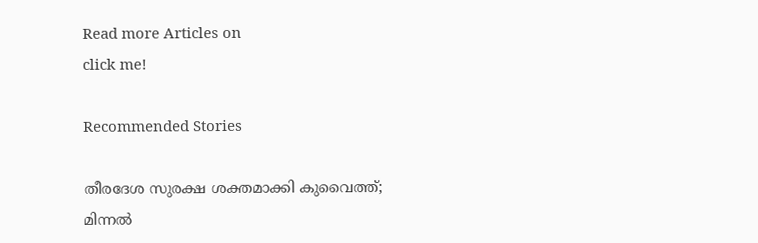Read more Articles on
click me!

Recommended Stories

തീരദേശ സുരക്ഷ ശക്തമാക്കി കുവൈത്ത്; മിന്നൽ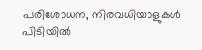പരിശോധന, നിരവധിയാളുകൾ പിടിയിൽ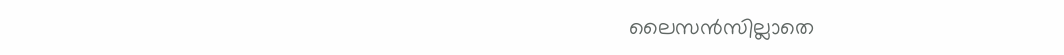ലൈസൻസില്ലാതെ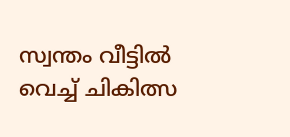സ്വന്തം വീട്ടിൽ വെച്ച് ചികിത്സ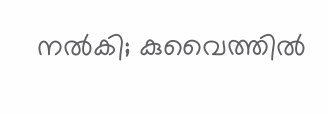നൽകി; കുവൈത്തിൽ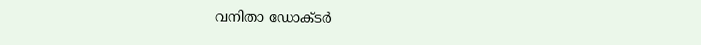വനിതാ ഡോക്ടർ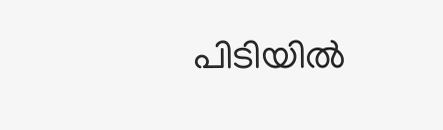പിടിയിൽ